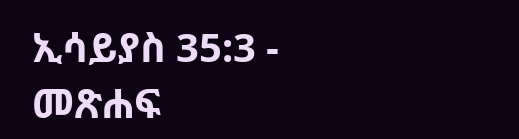ኢሳይያስ 35:3 - መጽሐፍ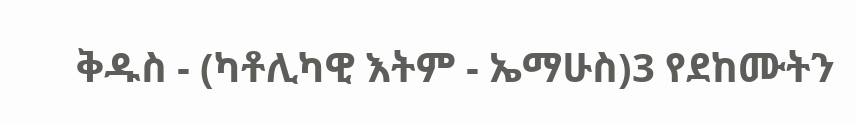ቅዱስ - (ካቶሊካዊ እትም - ኤማሁስ)3 የደከሙትን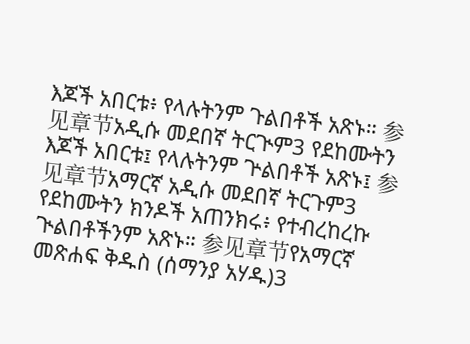እጆች አበርቱ፥ የላሉትንም ጉልበቶች አጽኑ። 参见章节አዲሱ መደበኛ ትርጒም3 የደከሙትን እጆች አበርቱ፤ የላሉትንም ጕልበቶች አጽኑ፤ 参见章节አማርኛ አዲሱ መደበኛ ትርጉም3 የደከሙትን ክንዶች አጠንክሩ፥ የተብረከረኩ ጒልበቶችንም አጽኑ። 参见章节የአማርኛ መጽሐፍ ቅዱስ (ሰማንያ አሃዱ)3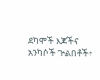ደካሞች እጆችና አንካሶች ጕልበቶች፥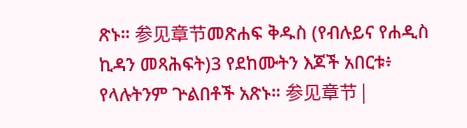ጽኑ። 参见章节መጽሐፍ ቅዱስ (የብሉይና የሐዲስ ኪዳን መጻሕፍት)3 የደከሙትን እጆች አበርቱ፥ የላሉትንም ጕልበቶች አጽኑ። 参见章节 |